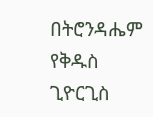በትሮንዳሔም የቅዱስ ጊዮርጊስ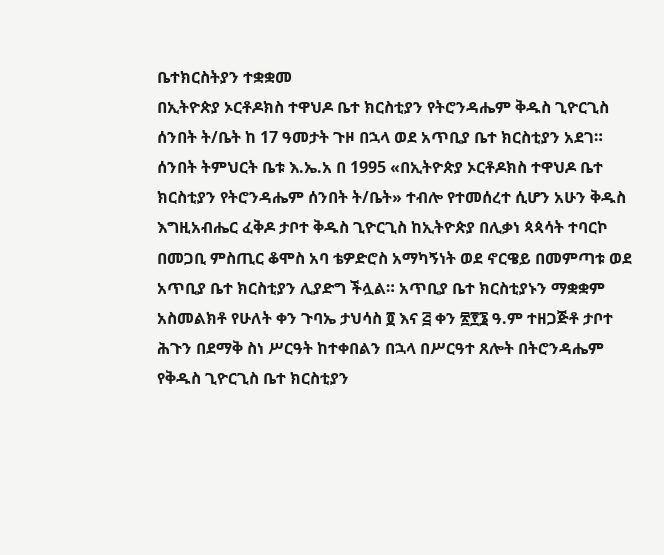ቤተክርስትያን ተቋቋመ
በኢትዮጵያ ኦርቶዶክስ ተዋህዶ ቤተ ክርስቲያን የትሮንዳሔም ቅዱስ ጊዮርጊስ ሰንበት ት/ቤት ከ 17 ዓመታት ጉዞ በኋላ ወደ አጥቢያ ቤተ ክርስቲያን አደገ። ሰንበት ትምህርት ቤቱ እ.ኤ.አ በ 1995 «በኢትዮጵያ ኦርቶዶክስ ተዋህዶ ቤተ ክርስቲያን የትሮንዳሔም ሰንበት ት/ቤት» ተብሎ የተመሰረተ ሲሆን አሁን ቅዱስ እግዚአብሔር ፈቅዶ ታቦተ ቅዱስ ጊዮርጊስ ከኢትዮጵያ በሊቃነ ጳጳሳት ተባርኮ በመጋቢ ምስጢር ቆሞስ አባ ቴዎድሮስ አማካኝነት ወደ ኖርዌይ በመምጣቱ ወደ አጥቢያ ቤተ ክርስቲያን ሊያድግ ችሏል። አጥቢያ ቤተ ክርስቲያኑን ማቋቋም አስመልክቶ የሁለት ቀን ጉባኤ ታህሳስ ፬ እና ፭ ቀን ፳፻፮ ዓ.ም ተዘጋጅቶ ታቦተ ሕጉን በደማቅ ስነ ሥርዓት ከተቀበልን በኋላ በሥርዓተ ጸሎት በትሮንዳሔም የቅዱስ ጊዮርጊስ ቤተ ክርስቲያን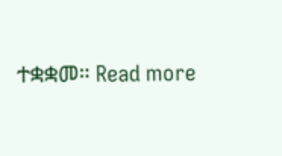ተቋቋመ። Read more